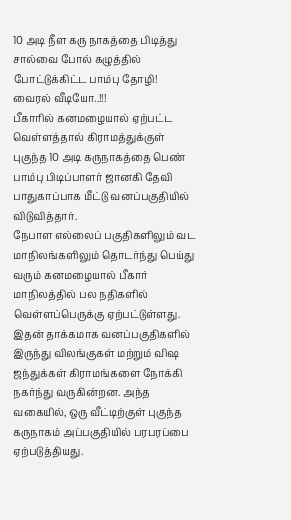10 அடி நீள கரு நாகத்தை பிடித்து சால்வை போல் கழுத்தில் போட்டுக்கிட்ட பாம்பு தோழி! வைரல் வீடியோ..!!!
பீகாரில் கனமழையால் ஏற்பட்ட வெள்ளத்தால் கிராமத்துக்குள் புகுந்த 10 அடி கருநாகத்தை பெண் பாம்பு பிடிப்பாளர் ஜானகி தேவி பாதுகாப்பாக மீட்டு வனப்பகுதியில் விடுவித்தார்.
நேபாள எல்லைப் பகுதிகளிலும் வட மாநிலங்களிலும் தொடர்ந்து பெய்து வரும் கனமழையால் பீகார் மாநிலத்தில் பல நதிகளில் வெள்ளப்பெருக்கு ஏற்பட்டுள்ளது. இதன் தாக்கமாக வனப்பகுதிகளில் இருந்து விலங்குகள் மற்றும் விஷ ஜந்துக்கள் கிராமங்களை நோக்கி நகர்ந்து வருகின்றன. அந்த வகையில், ஒரு வீட்டிற்குள் புகுந்த கருநாகம் அப்பகுதியில் பரபரப்பை ஏற்படுத்தியது.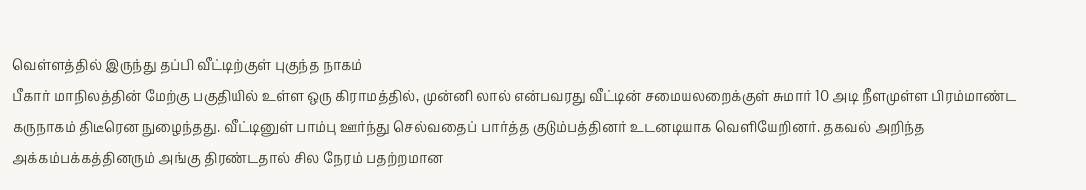வெள்ளத்தில் இருந்து தப்பி வீட்டிற்குள் புகுந்த நாகம்
பீகார் மாநிலத்தின் மேற்கு பகுதியில் உள்ள ஒரு கிராமத்தில், முன்னி லால் என்பவரது வீட்டின் சமையலறைக்குள் சுமார் 10 அடி நீளமுள்ள பிரம்மாண்ட கருநாகம் திடீரென நுழைந்தது. வீட்டினுள் பாம்பு ஊர்ந்து செல்வதைப் பார்த்த குடும்பத்தினர் உடனடியாக வெளியேறினர். தகவல் அறிந்த அக்கம்பக்கத்தினரும் அங்கு திரண்டதால் சில நேரம் பதற்றமான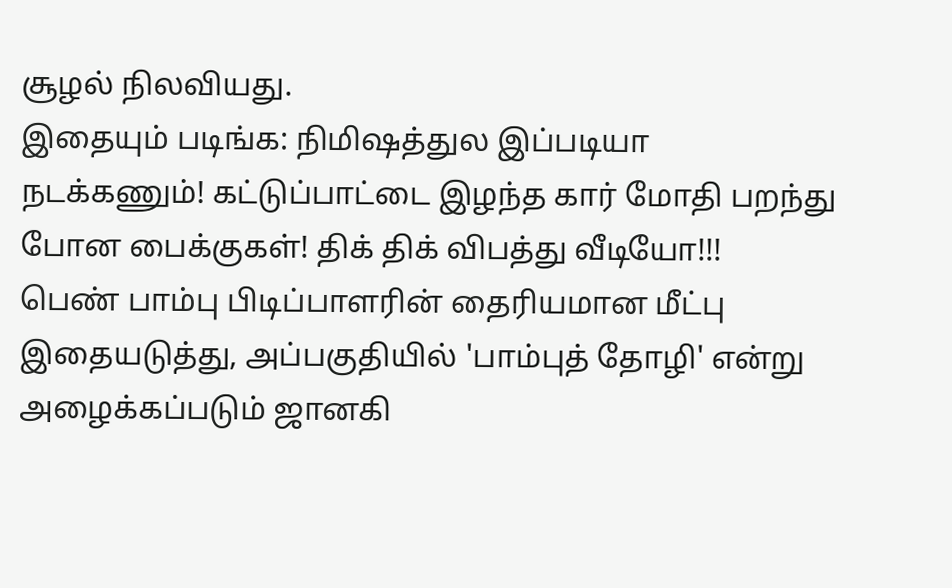சூழல் நிலவியது.
இதையும் படிங்க: நிமிஷத்துல இப்படியா நடக்கணும்! கட்டுப்பாட்டை இழந்த கார் மோதி பறந்து போன பைக்குகள்! திக் திக் விபத்து வீடியோ!!!
பெண் பாம்பு பிடிப்பாளரின் தைரியமான மீட்பு
இதையடுத்து, அப்பகுதியில் 'பாம்புத் தோழி' என்று அழைக்கப்படும் ஜானகி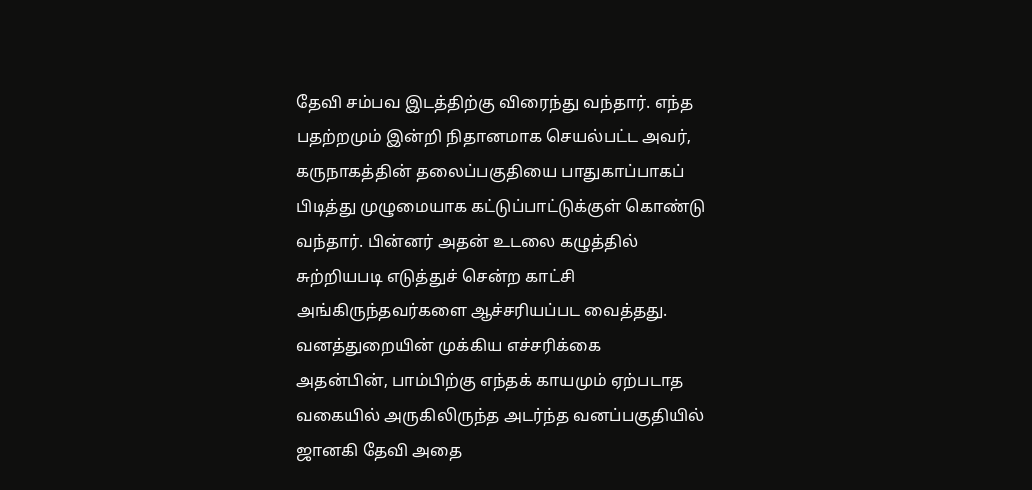தேவி சம்பவ இடத்திற்கு விரைந்து வந்தார். எந்த பதற்றமும் இன்றி நிதானமாக செயல்பட்ட அவர், கருநாகத்தின் தலைப்பகுதியை பாதுகாப்பாகப் பிடித்து முழுமையாக கட்டுப்பாட்டுக்குள் கொண்டு வந்தார். பின்னர் அதன் உடலை கழுத்தில் சுற்றியபடி எடுத்துச் சென்ற காட்சி அங்கிருந்தவர்களை ஆச்சரியப்பட வைத்தது.
வனத்துறையின் முக்கிய எச்சரிக்கை
அதன்பின், பாம்பிற்கு எந்தக் காயமும் ஏற்படாத வகையில் அருகிலிருந்த அடர்ந்த வனப்பகுதியில் ஜானகி தேவி அதை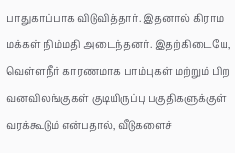பாதுகாப்பாக விடுவித்தார். இதனால் கிராம மக்கள் நிம்மதி அடைந்தனர். இதற்கிடையே, வெள்ளநீர் காரணமாக பாம்புகள் மற்றும் பிற வனவிலங்குகள் குடியிருப்பு பகுதிகளுக்குள் வரக்கூடும் என்பதால், வீடுகளைச்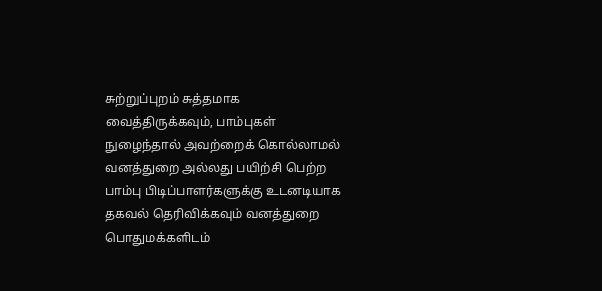சுற்றுப்புறம் சுத்தமாக வைத்திருக்கவும், பாம்புகள் நுழைந்தால் அவற்றைக் கொல்லாமல் வனத்துறை அல்லது பயிற்சி பெற்ற பாம்பு பிடிப்பாளர்களுக்கு உடனடியாக தகவல் தெரிவிக்கவும் வனத்துறை பொதுமக்களிடம்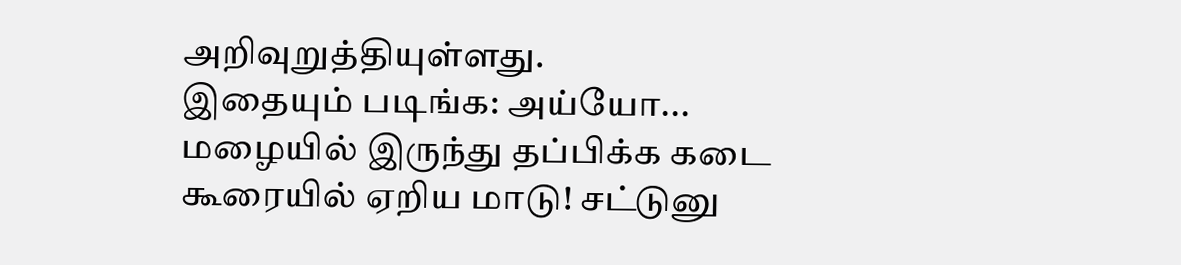அறிவுறுத்தியுள்ளது.
இதையும் படிங்க: அய்யோ... மழையில் இருந்து தப்பிக்க கடை கூரையில் ஏறிய மாடு! சட்டுனு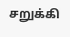சறுக்கி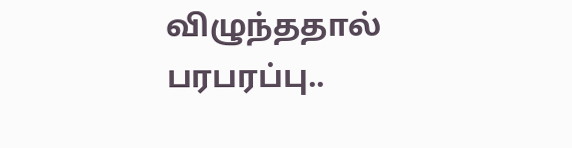விழுந்ததால் பரபரப்பு..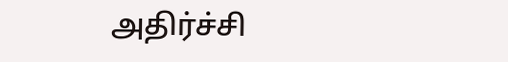அதிர்ச்சி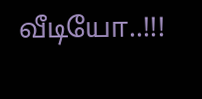வீடியோ..!!!